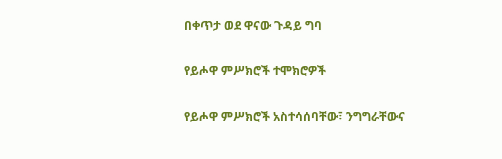በቀጥታ ወደ ዋናው ጉዳይ ግባ

የይሖዋ ምሥክሮች ተሞክሮዎች

የይሖዋ ምሥክሮች አስተሳሰባቸው፣ ንግግራቸውና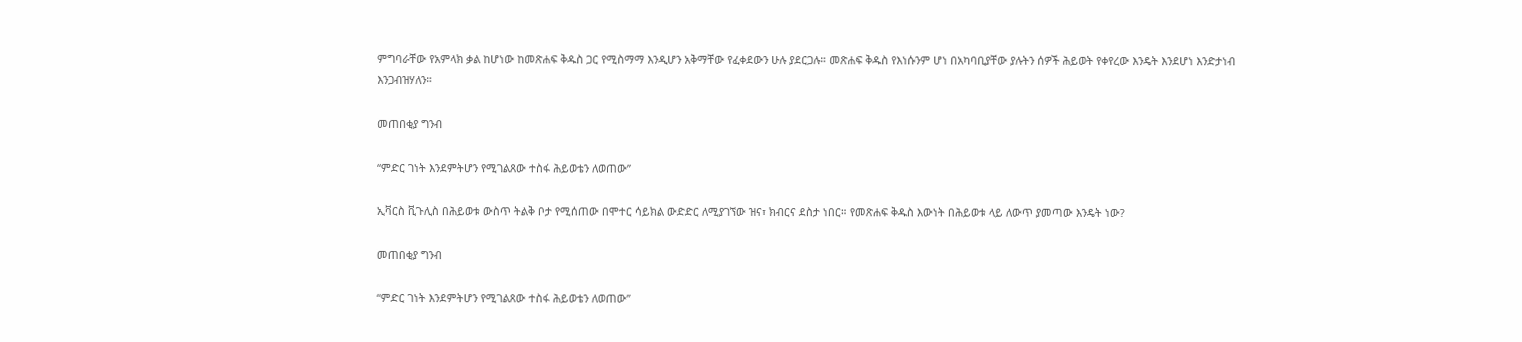ምግባራቸው የአምላክ ቃል ከሆነው ከመጽሐፍ ቅዱስ ጋር የሚስማማ እንዲሆን አቅማቸው የፈቀደውን ሁሉ ያደርጋሉ። መጽሐፍ ቅዱስ የእነሱንም ሆነ በአካባቢያቸው ያሉትን ሰዎች ሕይወት የቀየረው እንዴት እንደሆነ እንድታነብ እንጋብዝሃለን።

መጠበቂያ ግንብ

“ምድር ገነት እንደምትሆን የሚገልጸው ተስፋ ሕይወቴን ለወጠው”

ኢቫርስ ቪጉሊስ በሕይወቱ ውስጥ ትልቅ ቦታ የሚሰጠው በሞተር ሳይክል ውድድር ለሚያገኘው ዝና፣ ክብርና ደስታ ነበር። የመጽሐፍ ቅዱስ እውነት በሕይወቱ ላይ ለውጥ ያመጣው እንዴት ነው?

መጠበቂያ ግንብ

“ምድር ገነት እንደምትሆን የሚገልጸው ተስፋ ሕይወቴን ለወጠው”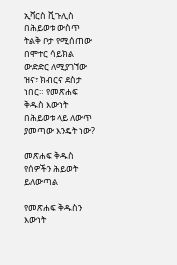ኢቫርስ ቪጉሊስ በሕይወቱ ውስጥ ትልቅ ቦታ የሚሰጠው በሞተር ሳይክል ውድድር ለሚያገኘው ዝና፣ ክብርና ደስታ ነበር። የመጽሐፍ ቅዱስ እውነት በሕይወቱ ላይ ለውጥ ያመጣው እንዴት ነው?

መጽሐፍ ቅዱስ የሰዎችን ሕይወት ይለውጣል

የመጽሐፍ ቅዱስን እውነት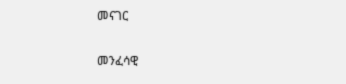መናገር

መንፈሳዊ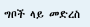ግቦች ላይ መድረስ